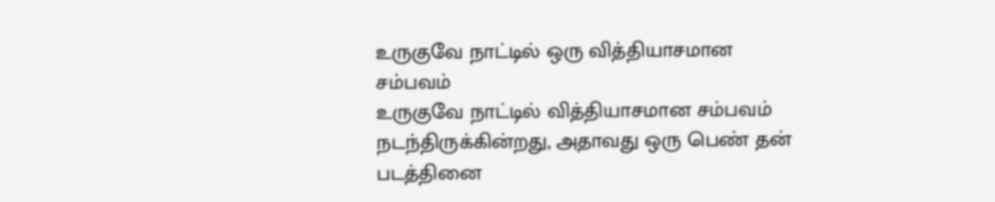உருகுவே நாட்டில் ஒரு வித்தியாசமான சம்பவம்
உருகுவே நாட்டில் வித்தியாசமான சம்பவம் நடந்திருக்கின்றது, அதாவது ஒரு பெண் தன் படத்தினை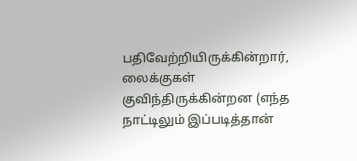பதிவேற்றியிருக்கின்றார், லைக்குகள் குவிந்திருக்கின்றன (எந்த நாட்டிலும் இப்படித்தான்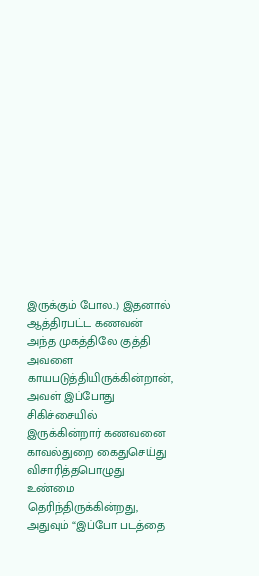இருக்கும் போல..) இதனால் ஆத்திரபட்ட கணவன் அந்த முகத்திலே குத்தி அவளை காயபடுத்தியிருக்கின்றான், அவள் இப்போது சிகிச்சையில் இருக்கின்றார் கணவனை காவல்துறை கைதுசெய்து விசாரித்தபொழுது உண்மை தெரிந்திருக்கின்றது, அதுவும் “இப்போ படத்தை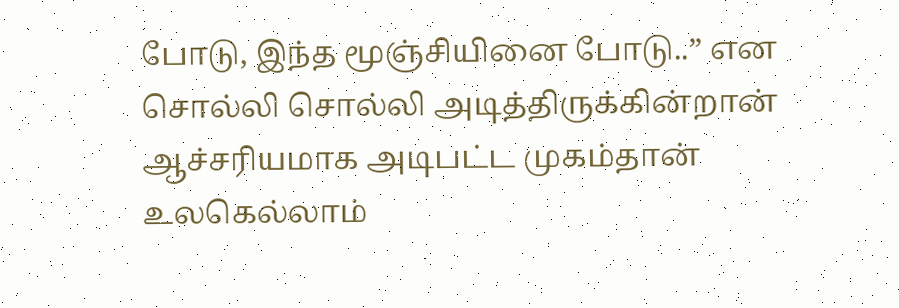போடு, இந்த மூஞ்சியினை போடு..” என சொல்லி சொல்லி அடித்திருக்கின்றான் ஆச்சரியமாக அடிபட்ட முகம்தான் உலகெல்லாம்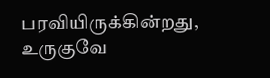பரவியிருக்கின்றது, உருகுவே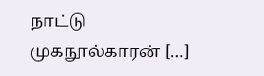நாட்டு முகநூல்காரன் […]